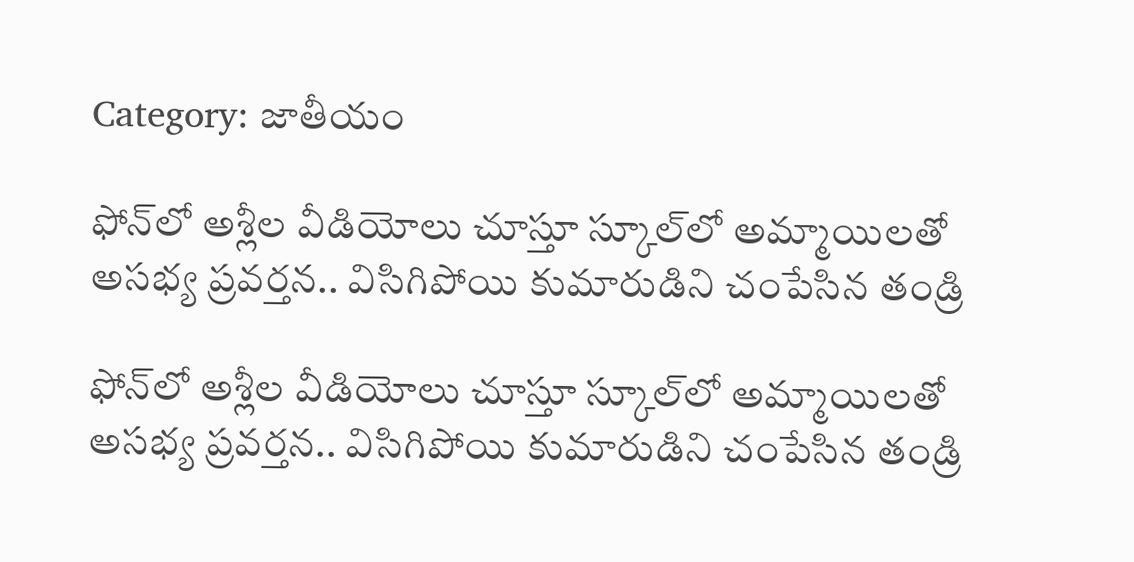Category: జాతీయం

ఫోన్‌లో అశ్లీల వీడియోలు చూస్తూ స్కూల్‌లో అమ్మాయిలతో అసభ్య ప్రవర్తన.. విసిగిపోయి కుమారుడిని చంపేసిన తండ్రి

ఫోన్‌లో అశ్లీల వీడియోలు చూస్తూ స్కూల్‌లో అమ్మాయిలతో అసభ్య ప్రవర్తన.. విసిగిపోయి కుమారుడిని చంపేసిన తండ్రి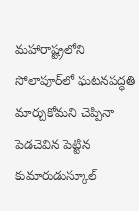మహారాష్ట్రలోని సోలాపూర్‌లో ఘటనపద్ధతి మార్చుకోమని చెప్పినా పెడచెవిన పెట్టిన కుమారుడుస్కూల్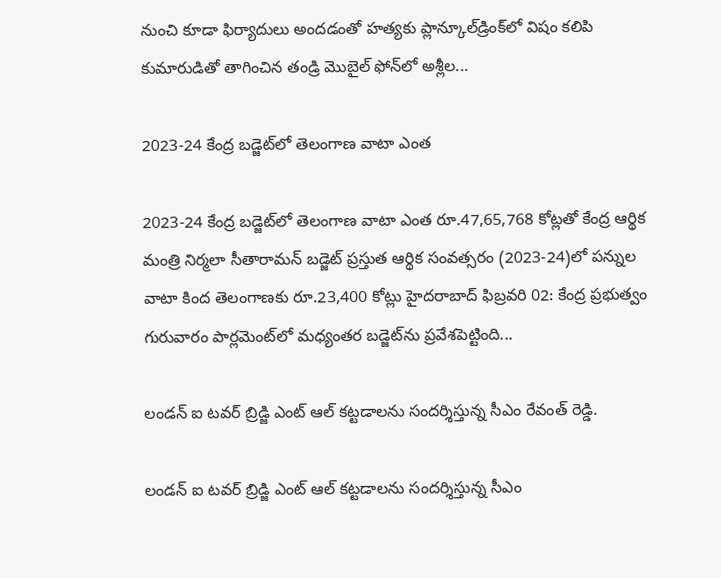నుంచి కూడా ఫిర్యాదులు అందడంతో హత్యకు ప్లాన్కూల్‌డ్రింక్‌లో విషం కలిపి కుమారుడితో తాగించిన తండ్రి మొబైల్ ఫోన్‌లో అశ్లీల...

2023-24 కేంద్ర బడ్జెట్‌లో తెలంగాణ వాటా ఎంత

2023-24 కేంద్ర బడ్జెట్‌లో తెలంగాణ వాటా ఎంత రూ.47,65,768 కోట్లతో కేంద్ర ఆర్థిక మంత్రి నిర్మలా సీతారామన్ బడ్జెట్‌ ప్రస్తుత ఆర్థిక సంవత్సరం (2023-24)లో పన్నుల వాటా కింద తెలంగాణకు రూ.23,400 కోట్లు హైదరాబాద్ ఫిబ్రవరి 02: కేంద్ర ప్రభుత్వం గురువారం పార్లమెంట్‌లో మధ్యంతర బడ్జెట్‌ను ప్రవేశపెట్టింది...

లండన్ ఐ టవర్ బ్రిడ్జి ఎంట్ ఆల్ కట్టడాలను సందర్శిస్తున్న సీఎం రేవంత్ రెడ్డి.

లండన్ ఐ టవర్ బ్రిడ్జి ఎంట్ ఆల్ కట్టడాలను సందర్శిస్తున్న సీఎం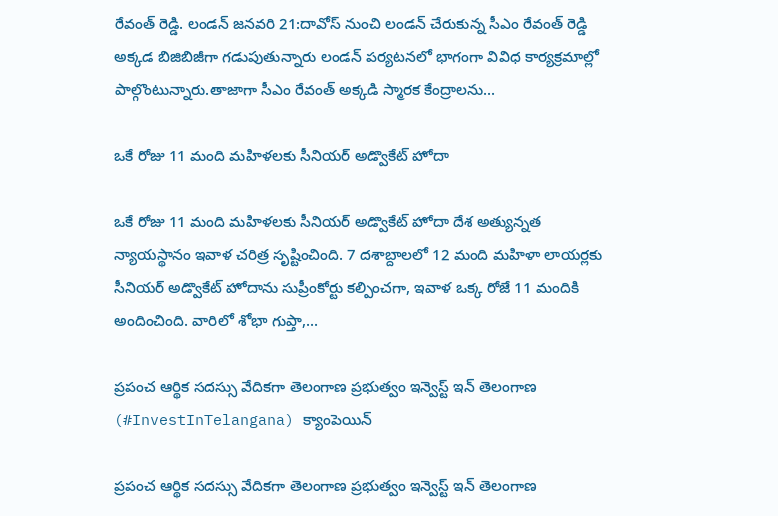రేవంత్ రెడ్డి. లండన్ జనవరి 21:దావోస్ నుంచి లండన్‌ చేరుకున్న సీఎం రేవంత్ రెడ్డి అక్కడ బిజిబిజీగా గడుపుతున్నారు లండన్ పర్యటనలో భాగంగా వివిధ కార్యక్రమాల్లో పాల్గొంటున్నారు.తాజాగా సీఎం రేవంత్ అక్కడి స్మారక కేంద్రాలను...

ఒకే రోజు 11 మంది మహిళలకు సీనియర్ అడ్వొకేట్ హోదా

ఒకే రోజు 11 మంది మహిళలకు సీనియర్ అడ్వొకేట్ హోదా దేశ అత్యున్నత న్యాయస్థానం ఇవాళ చరిత్ర సృష్టించింది. 7 దశాబ్దాలలో 12 మంది మహిళా లాయర్లకు సీనియర్ అడ్వొకేట్ హోదాను సుప్రీంకోర్టు కల్పించగా, ఇవాళ ఒక్క రోజే 11 మందికి అందించింది. వారిలో శోభా గుప్తా,...

ప్రపంచ ఆర్థిక సదస్సు వేదికగా తెలంగాణ ప్రభుత్వం ఇన్వెస్ట్ ఇన్ తెలంగాణ (#InvestInTelangana) క్యాంపెయిన్

ప్రపంచ ఆర్థిక సదస్సు వేదికగా తెలంగాణ ప్రభుత్వం ఇన్వెస్ట్ ఇన్ తెలంగాణ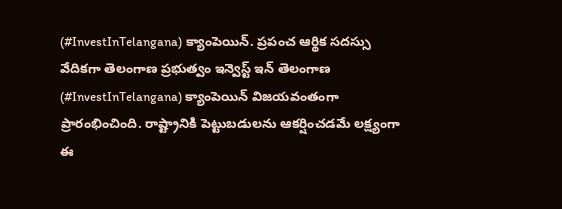(#InvestInTelangana) క్యాంపెయిన్. ప్రపంచ ఆర్థిక సదస్సు వేదికగా తెలంగాణ ప్రభుత్వం ఇన్వెస్ట్ ఇన్ తెలంగాణ (#InvestInTelangana) క్యాంపెయిన్ విజయవంతంగా ప్రారంభించింది. రాష్ట్రానికి పెట్టుబడులను ఆకర్షించడమే లక్ష్యంగా ఈ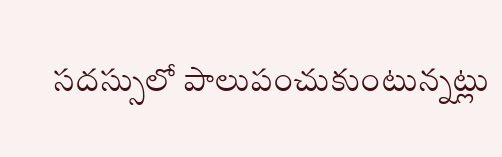సదస్సులో పాలుపంచుకుంటున్నట్లు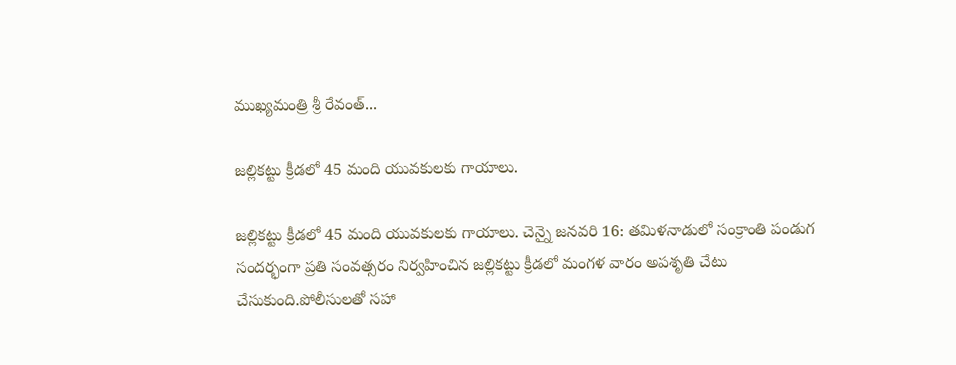ముఖ్యమంత్రి శ్రీ రేవంత్...

జల్లికట్టు క్రీడలో 45 మంది యువకులకు గాయాలు.

జల్లికట్టు క్రీడలో 45 మంది యువకులకు గాయాలు. చెన్నై జనవరి 16: త‌మిళ‌నాడులో సంక్రాంతి పండుగ సందర్భంగా ప్రతి సంవత్సరం నిర్వహించిన జల్లికట్టు క్రీడలో మంగళ వారం అపశృతి చేటు చేసుకుంది.పోలీసులతో సహా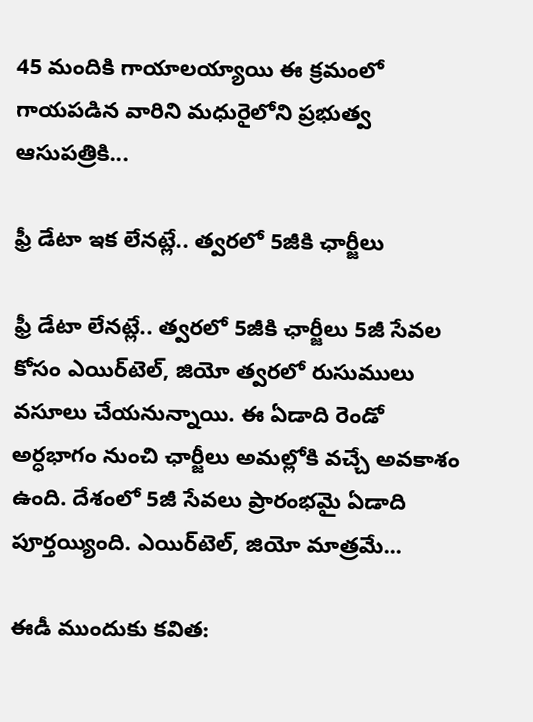45 మందికి గాయాలయ్యాయి ఈ క్రమంలో గాయపడిన వారిని మధురైలోని ప్రభుత్వ ఆసుపత్రికి...

ఫ్రీ డేటా ఇక లేనట్లే.. త్వరలో 5జీకి ఛార్జీలు

ఫ్రీ డేటా లేనట్లే.. త్వరలో 5జీకి ఛార్జీలు 5జీ సేవల కోసం ఎయిర్‌టెల్‌, జియో త్వరలో రుసుములు వసూలు చేయనున్నాయి. ఈ ఏడాది రెండో అర్ధభాగం నుంచి ఛార్జీలు అమల్లోకి వచ్చే అవకాశం ఉంది. దేశంలో 5జీ సేవలు ప్రారంభమై ఏడాది పూర్తయ్యింది. ఎయిర్‌టెల్‌, జియో మాత్రమే...

ఈడీ ముందుకు కవిత: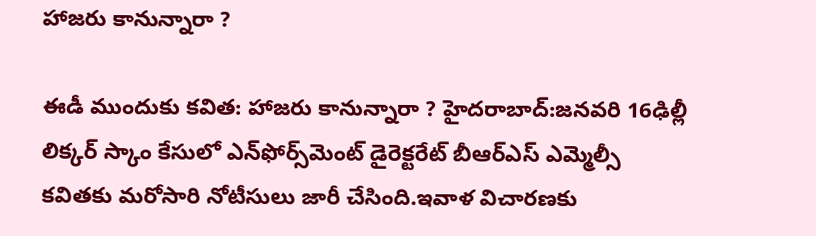హాజరు కానున్నారా ?

ఈడీ ముందుకు కవిత: హాజరు కానున్నారా ? హైదరాబాద్:జనవరి 16ఢిల్లీ లిక్కర్‌ స్కాం కేసులో ఎన్‌ఫోర్స్‌మెంట్‌ డైరెక్టరేట్ బీఆర్ఎస్ ఎమ్మెల్సీ కవితకు మరోసారి నోటీసులు జారీ చేసింది.ఇవాళ విచారణకు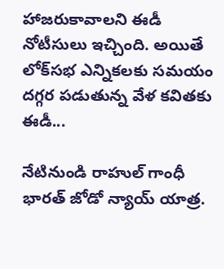హాజరుకావాలని ఈడీ నోటీసులు ఇచ్చింది. అయితే లోక్‌సభ ఎన్నికలకు సమయం దగ్గర పడుతున్న వేళ కవితకు ఈడీ...

నేటినుండి రాహుల్ గాంధీ భారత్ జోడో న్యాయ్ యాత్ర.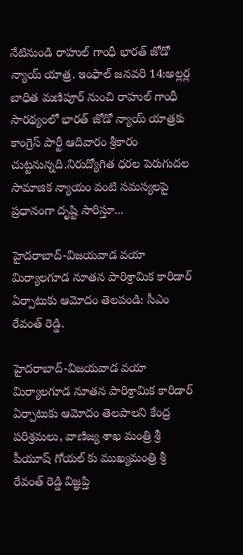నేటినుండి రాహుల్ గాంధీ భారత్ జోడో న్యాయ్ యాత్ర. ఇంఫాల్ జనవరి 14:అల్లర్ల బాధిత మణిపూర్ నుంచి రాహుల్ గాంధీ సారథ్యంలో భారత్ జోడో న్యాయ్ యాత్రకు కాంగ్రెస్ పార్టీ ఆదివారం శ్రీకారం చుట్టనున్నది.నిరుద్యోగిత ధరల పెరుగుదల సామాజిక న్యాయం వంటి సమస్యలపై ప్రధానంగా దృష్టి సారిస్తూ...

హైద‌రాబాద్-విజ‌య‌వాడ వ‌యా మిర్యాల‌గూడ నూతన పారిశ్రామిక కారిడార్ ఏర్పాటుకు ఆమోదం తెలపండి: సీఎం రేవంత్ రెడ్డి.

హైద‌రాబాద్-విజ‌య‌వాడ వ‌యా మిర్యాల‌గూడ నూతన పారిశ్రామిక కారిడార్ ఏర్పాటుకు ఆమోదం తెల‌పాల‌ని కేంద్ర ప‌రిశ్ర‌మ‌లు, వాణిజ్య శాఖ మంత్రి శ్రీ పీయూష్ గోయల్ కు ముఖ్య‌మంత్రి శ్రీ రేవంత్ రెడ్డి విజ్ఞ‌ప్తి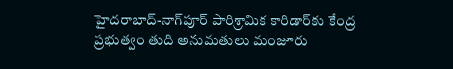హైద‌రాబాద్‌-నాగ్‌పూర్ పారిశ్రామిక కారిడార్‌కు కేంద్ర ప్ర‌భుత్వం తుది అనుమ‌తులు మంజూరు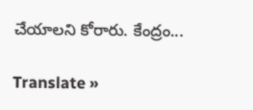చేయాలని కోరారు. కేంద్రం...

Translate »